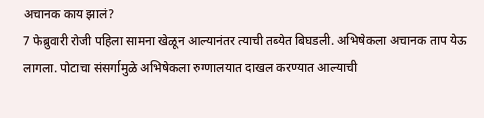अचानक काय झालं?
7 फेब्रुवारी रोजी पहिला सामना खेळून आल्यानंतर त्याची तब्येत बिघडली. अभिषेकला अचानक ताप येऊ लागला. पोटाचा संसर्गामुळे अभिषेकला रुग्णालयात दाखल करण्यात आल्याची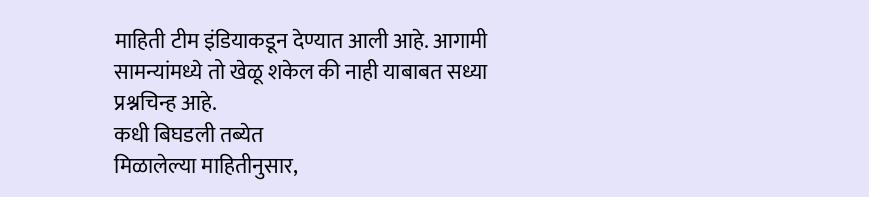माहिती टीम इंडियाकडून देण्यात आली आहे. आगामी सामन्यांमध्ये तो खेळू शकेल की नाही याबाबत सध्या प्रश्नचिन्ह आहे.
कधी बिघडली तब्येत
मिळालेल्या माहितीनुसार,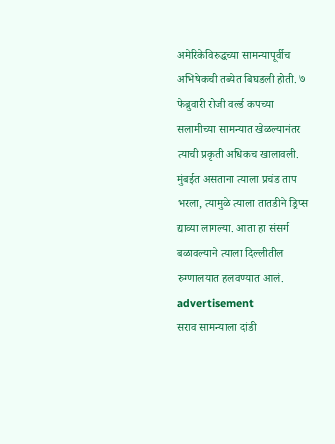अमेरिकेविरुद्धच्या सामन्यापूर्वीच अभिषेकची तब्येत बिघडली होती. ७ फेब्रुवारी रोजी वर्ल्ड कपच्या सलामीच्या सामन्यात खेळल्यानंतर त्याची प्रकृती अधिकच खालावली. मुंबईत असताना त्याला प्रचंड ताप भरला, त्यामुळे त्याला तातडीने ड्रिप्स द्याव्या लागल्या. आता हा संसर्ग बळावल्याने त्याला दिल्लीतील रुग्णालयात हलवण्यात आलं.
advertisement
सराव सामन्याला दांडी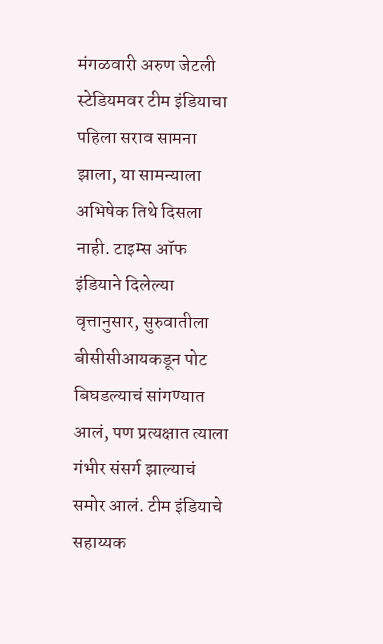मंगळवारी अरुण जेटली स्टेडियमवर टीम इंडियाचा पहिला सराव सामना झाला, या सामन्याला अभिषेक तिथे दिसला नाही. टाइम्स ऑफ इंडियाने दिलेल्या वृत्तानुसार, सुरुवातीला बीसीसीआयकडून पोट बिघडल्याचं सांगण्यात आलं, पण प्रत्यक्षात त्याला गंभीर संसर्ग झाल्याचं समोर आलं. टीम इंडियाचे सहाय्यक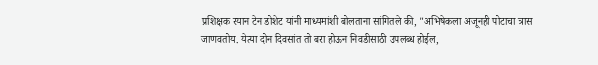प्रशिक्षक रयान टेन डोशेट यांनी माध्यमांशी बोलताना सांगितले की, "अभिषेकला अजूनही पोटाचा त्रास जाणवतोय. येत्या दोन दिवसांत तो बरा होऊन निवडीसाठी उपलब्ध होईल,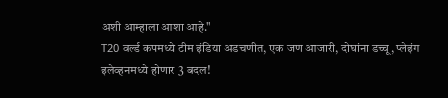अशी आम्हाला आशा आहे."
T20 वर्ल्ड कपमध्ये टीम इंडिया अडचणीत, एक जण आजारी, दोघांना डच्चू, प्लेइंग इलेव्हनमध्ये होणार 3 बदल!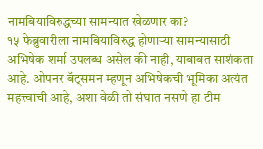नामबियाविरुद्धच्या सामन्यात खेळणार का?
१५ फेब्रुवारीला नामबियाविरुद्ध होणाऱ्या सामन्यासाठी अभिषेक शर्मा उपलब्ध असेल की नाही, याबाबत साशंकता आहे. ओपनर बॅट्समन म्हणून अभिषेकची भूमिका अत्यंत महत्त्वाची आहे, अशा वेळी तो संघात नसणे हा टीम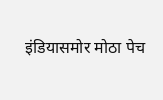इंडियासमोर मोठा पेच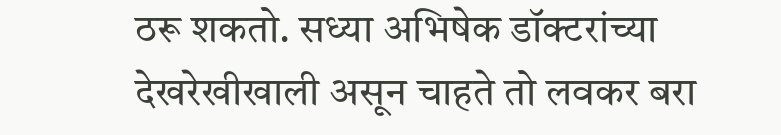ठरू शकतो. सध्या अभिषेक डॉक्टरांच्या देखरेखीखाली असून चाहते तो लवकर बरा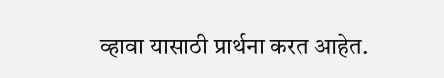व्हावा यासाठी प्रार्थना करत आहेत.